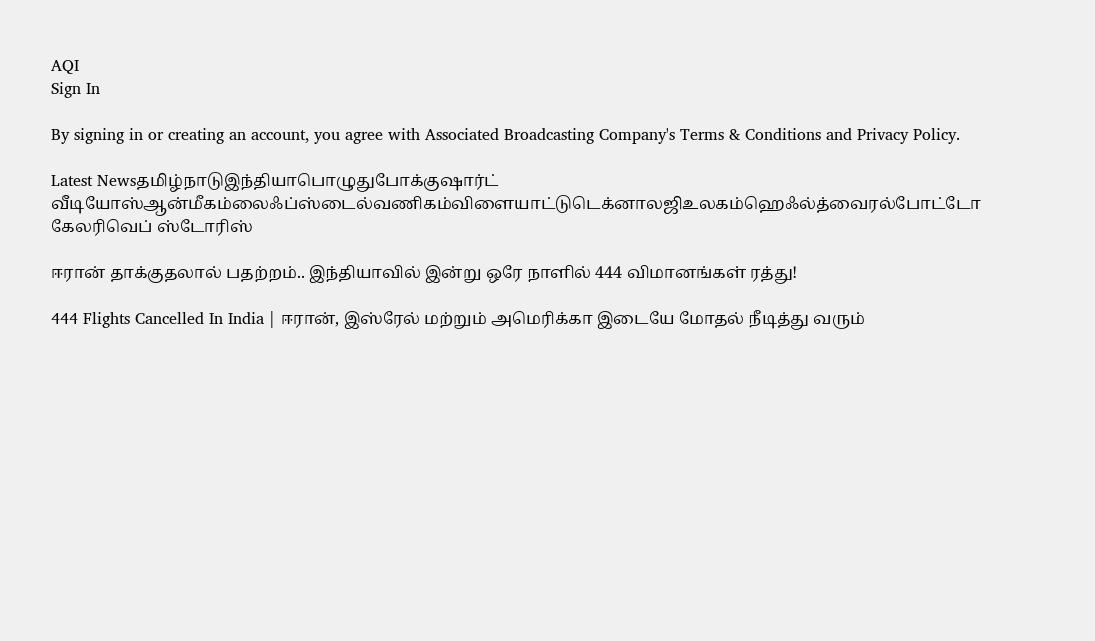AQI
Sign In

By signing in or creating an account, you agree with Associated Broadcasting Company's Terms & Conditions and Privacy Policy.

Latest Newsதமிழ்நாடுஇந்தியாபொழுதுபோக்குஷார்ட் வீடியோஸ்ஆன்மீகம்லைஃப்ஸ்டைல்வணிகம்விளையாட்டுடெக்னாலஜிஉலகம்ஹெஃல்த்வைரல்போட்டோ கேலரிவெப் ஸ்டோரிஸ்

ஈரான் தாக்குதலால் பதற்றம்.. இந்தியாவில் இன்று ஒரே நாளில் 444 விமானங்கள் ரத்து!

444 Flights Cancelled In India | ஈரான், இஸ்ரேல் மற்றும் அமெரிக்கா இடையே மோதல் நீடித்து வரும்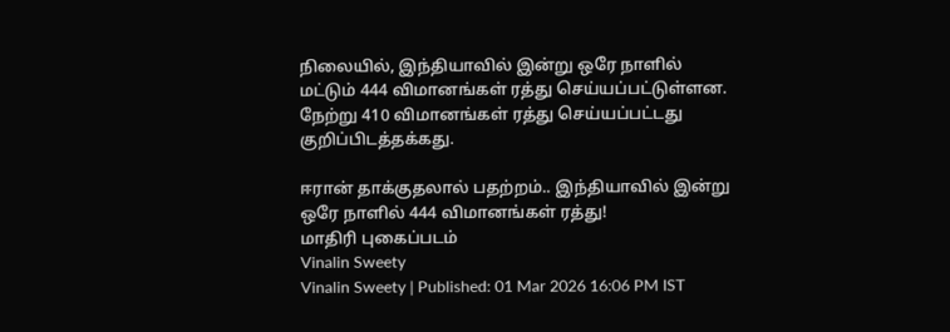நிலையில், இந்தியாவில் இன்று ஒரே நாளில் மட்டும் 444 விமானங்கள் ரத்து செய்யப்பட்டுள்ளன. நேற்று 410 விமானங்கள் ரத்து செய்யப்பட்டது குறிப்பிடத்தக்கது.

ஈரான் தாக்குதலால் பதற்றம்.. இந்தியாவில் இன்று ஒரே நாளில் 444 விமானங்கள் ரத்து!
மாதிரி புகைப்படம்
Vinalin Sweety
Vinalin Sweety | Published: 01 Mar 2026 16:06 PM IST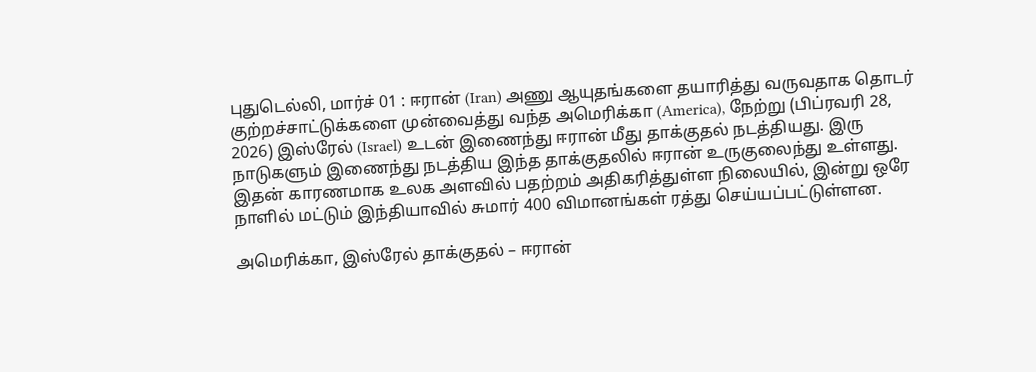புதுடெல்லி, மார்ச் 01 : ஈரான் (Iran) அணு ஆயுதங்களை தயாரித்து வருவதாக தொடர் குற்றச்சாட்டுக்களை முன்வைத்து வந்த அமெரிக்கா (America), நேற்று (பிப்ரவரி 28, 2026) இஸ்ரேல் (Israel) உடன் இணைந்து ஈரான் மீது தாக்குதல் நடத்தியது. இரு நாடுகளும் இணைந்து நடத்திய இந்த தாக்குதலில் ஈரான் உருகுலைந்து உள்ளது. இதன் காரணமாக உலக அளவில் பதற்றம் அதிகரித்துள்ள நிலையில், இன்று ஒரே நாளில் மட்டும் இந்தியாவில் சுமார் 400 விமானங்கள் ரத்து செய்யப்பட்டுள்ளன.

அமெரிக்கா, இஸ்ரேல் தாக்குதல் – ஈரான்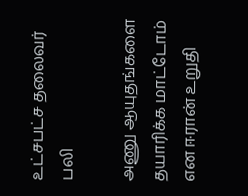உட்சபட்ச தலைவர் பலி

அணு ஆயுதங்களை தயாரிக்க மாட்டோம் என ஈரான் உறுதி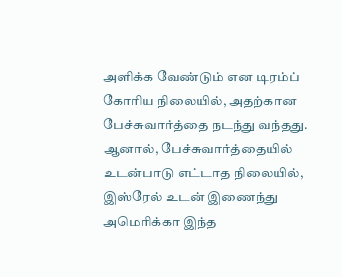அளிக்க வேண்டும் என டிரம்ப் கோரிய நிலையில், அதற்கான பேச்சுவார்த்தை நடந்து வந்தது. ஆனால், பேச்சுவார்த்தையில் உடன்பாடு எட்டாத நிலையில், இஸ்ரேல் உடன் இணைந்து அமெரிக்கா இந்த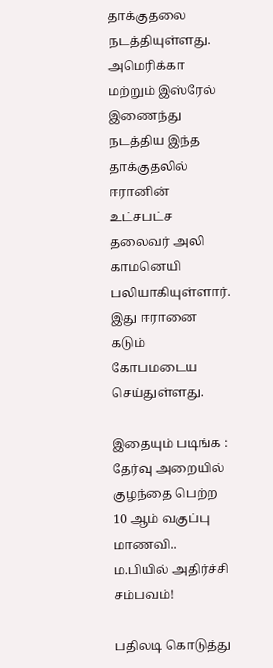தாக்குதலை நடத்தியுள்ளது. அமெரிக்கா மற்றும் இஸ்ரேல் இணைந்து நடத்திய இந்த தாக்குதலில் ஈரானின் உட்சபட்ச தலைவர் அலி காமனெயி பலியாகியுள்ளார். இது ஈரானை கடும் கோபமடைய செய்துள்ளது.

இதையும் படிங்க : தேர்வு அறையில் குழந்தை பெற்ற 10 ஆம் வகுப்பு மாணவி.. ம.பியில் அதிர்ச்சி சம்பவம்!

பதிலடி கொடுத்து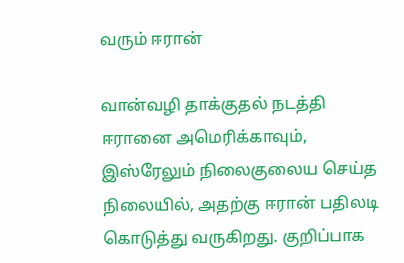வரும் ஈரான்

வான்வழி தாக்குதல் நடத்தி ஈரானை அமெரிக்காவும், இஸ்ரேலும் நிலைகுலைய செய்த நிலையில், அதற்கு ஈரான் பதிலடி கொடுத்து வருகிறது. குறிப்பாக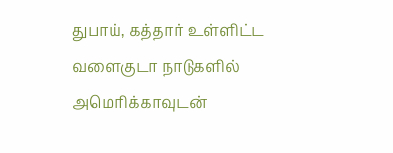துபாய், கத்தார் உள்ளிட்ட வளைகுடா நாடுகளில் அமெரிக்காவுடன்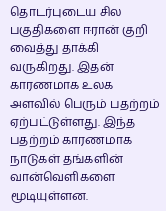தொடர்புடைய சில பகுதிகளை ஈரான் குறி வைத்து தாக்கி வருகிறது. இதன் காரணமாக உலக அளவில் பெரும் பதற்றம் ஏற்பட்டுள்ளது. இந்த பதற்றம் காரணமாக நாடுகள் தங்களின் வான்வெளிகளை மூடியுள்ளன.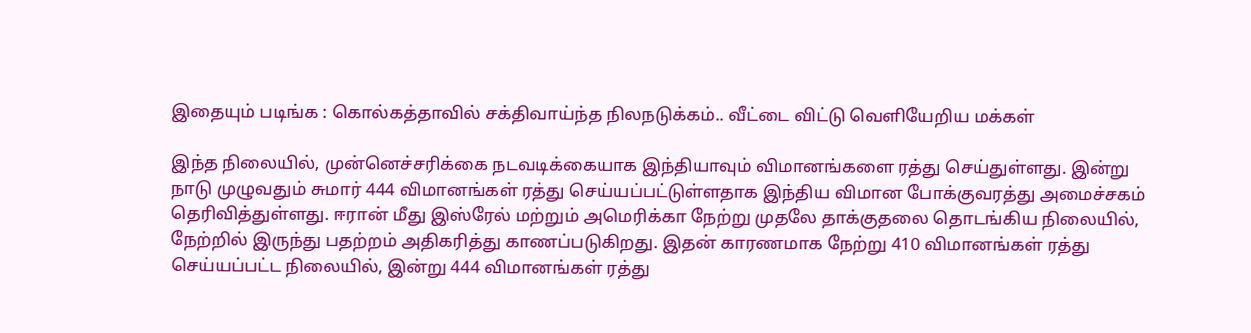இதையும் படிங்க : கொல்கத்தாவில் சக்திவாய்ந்த நிலநடுக்கம்.. வீட்டை விட்டு வெளியேறிய மக்கள்

இந்த நிலையில், முன்னெச்சரிக்கை நடவடிக்கையாக இந்தியாவும் விமானங்களை ரத்து செய்துள்ளது. இன்று நாடு முழுவதும் சுமார் 444 விமானங்கள் ரத்து செய்யப்பட்டுள்ளதாக இந்திய விமான போக்குவரத்து அமைச்சகம் தெரிவித்துள்ளது. ஈரான் மீது இஸ்ரேல் மற்றும் அமெரிக்கா நேற்று முதலே தாக்குதலை தொடங்கிய நிலையில், நேற்றில் இருந்து பதற்றம் அதிகரித்து காணப்படுகிறது. இதன் காரணமாக நேற்று 410 விமானங்கள் ரத்து செய்யப்பட்ட நிலையில், இன்று 444 விமானங்கள் ரத்து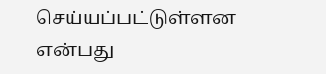செய்யப்பட்டுள்ளன என்பது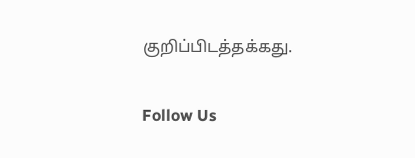குறிப்பிடத்தக்கது.

Follow Us